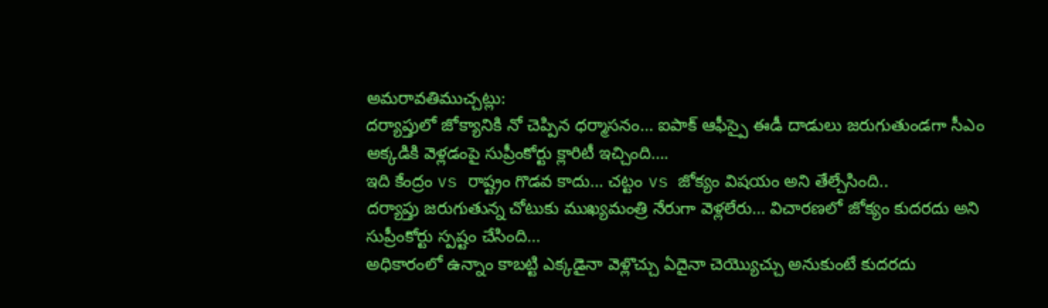అమరావతిముచ్చట్లు:
దర్యాప్తులో జోక్యానికి నో చెప్పిన ధర్మాసనం… ఐపాక్ ఆఫీస్పై ఈడీ దాడులు జరుగుతుండగా సీఎం అక్కడికి వెళ్లడంపై సుప్రీంకోర్టు క్లారిటీ ఇచ్చింది….
ఇది కేంద్రం vs రాష్ట్రం గొడవ కాదు… చట్టం vs జోక్యం విషయం అని తేల్చేసింది..
దర్యాప్తు జరుగుతున్న చోటుకు ముఖ్యమంత్రి నేరుగా వెళ్లలేరు… విచారణలో జోక్యం కుదరదు అని సుప్రీంకోర్టు స్పష్టం చేసింది…
అధికారంలో ఉన్నాం కాబట్టి ఎక్కడైనా వెళ్లొచ్చు ఏదైనా చెయ్యొచ్చు అనుకుంటే కుదరదు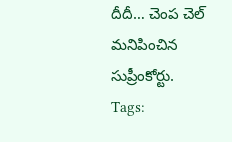దీదీ… చెంప చెల్ మనిపించిన సుప్రీంకోర్టు.
Tags: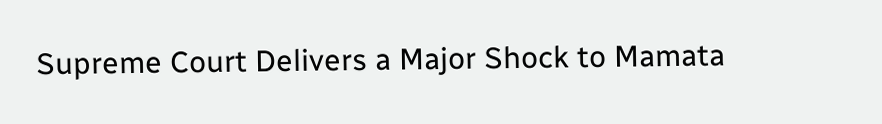Supreme Court Delivers a Major Shock to Mamata